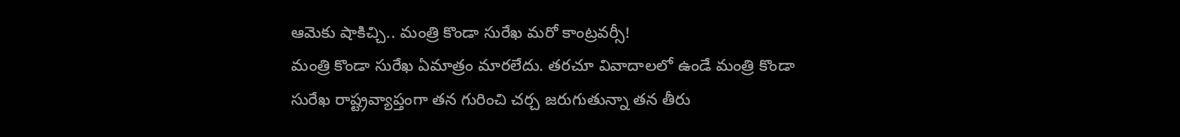ఆమెకు షాకిచ్చి.. మంత్రి కొండా సురేఖ మరో కాంట్రవర్సీ!
మంత్రి కొండా సురేఖ ఏమాత్రం మారలేదు. తరచూ వివాదాలలో ఉండే మంత్రి కొండా సురేఖ రాష్ట్రవ్యాప్తంగా తన గురించి చర్చ జరుగుతున్నా తన తీరు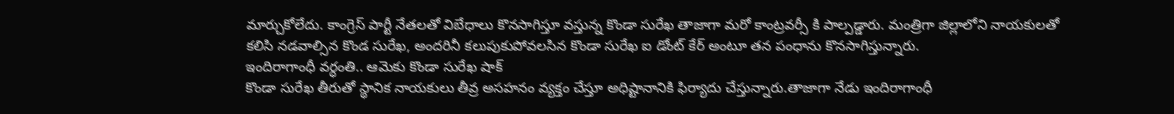మార్చుకోలేదు. కాంగ్రెస్ పార్టీ నేతలతో విబేధాలు కొనసాగిస్తూ వస్తున్న కొండా సురేఖ తాజాగా మరో కాంట్రవర్సీ కి పాల్పడ్డారు. మంత్రిగా జిల్లాలోని నాయకులతో కలిసి నడవాల్సిన కొండ సురేఖ, అందరినీ కలుపుకుపోవలసిన కొండా సురేఖ ఐ డోంట్ కేర్ అంటూ తన పంధాను కొనసాగిస్తున్నారు.
ఇందిరాగాంధీ వర్ధంతి.. ఆమెకు కొండా సురేఖ షాక్
కొండా సురేఖ తీరుతో స్థానిక నాయకులు తీవ్ర అసహనం వ్యక్తం చేస్తూ అధిష్టానానికి ఫిర్యాదు చేస్తున్నారు.తాజాగా నేడు ఇందిరాగాంధీ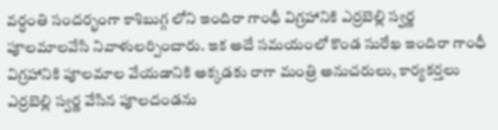వర్ధంతి సందర్భంగా కాశిబుగ్గ లోని ఇందిరా గాంధీ విగ్రహానికి ఎర్రబెల్లి స్వర్ణ పూలమాలవేసి నివాళులర్పించారు. ఇక అదే సమయంలో కొండ సురేఖ ఇందిరా గాంధీ విగ్రహానికి పూలమాల వేయడానికి అక్కడకు రాగా మంత్రి అనుచరులు, కార్యకర్తలు ఎర్రబెల్లి స్వర్ణ వేసిన పూలదండను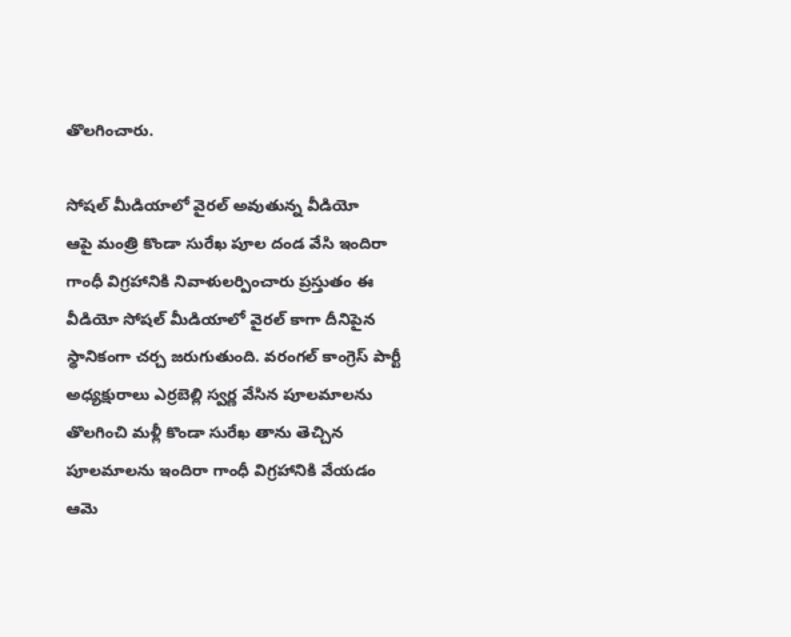తొలగించారు.

సోషల్ మీడియాలో వైరల్ అవుతున్న వీడియో
ఆపై మంత్రి కొండా సురేఖ పూల దండ వేసి ఇందిరా గాంధీ విగ్రహానికి నివాళులర్పించారు ప్రస్తుతం ఈ వీడియో సోషల్ మీడియాలో వైరల్ కాగా దీనిపైన స్థానికంగా చర్చ జరుగుతుంది. వరంగల్ కాంగ్రెస్ పార్టీ అధ్యక్షురాలు ఎర్రబెల్లి స్వర్ణ వేసిన పూలమాలను తొలగించి మళ్లీ కొండా సురేఖ తాను తెచ్చిన పూలమాలను ఇందిరా గాంధీ విగ్రహానికి వేయడం ఆమె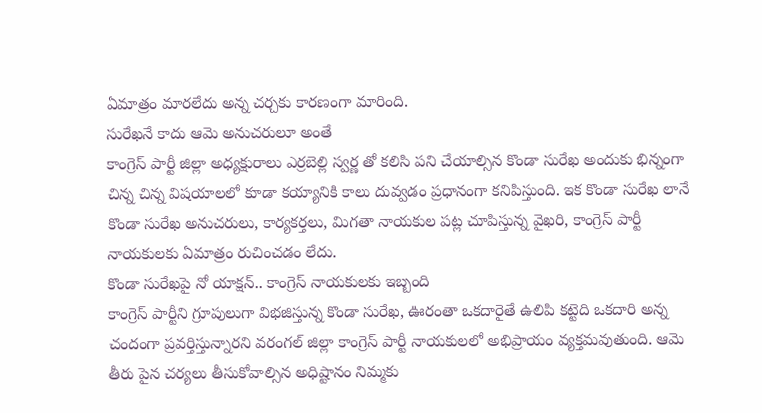ఏమాత్రం మారలేదు అన్న చర్చకు కారణంగా మారింది.
సురేఖనే కాదు ఆమె అనుచరులూ అంతే
కాంగ్రెస్ పార్టీ జిల్లా అధ్యక్షురాలు ఎర్రబెల్లి స్వర్ణ తో కలిసి పని చేయాల్సిన కొండా సురేఖ అందుకు భిన్నంగా చిన్న చిన్న విషయాలలో కూడా కయ్యానికి కాలు దువ్వడం ప్రధానంగా కనిపిస్తుంది. ఇక కొండా సురేఖ లానే కొండా సురేఖ అనుచరులు, కార్యకర్తలు, మిగతా నాయకుల పట్ల చూపిస్తున్న వైఖరి, కాంగ్రెస్ పార్టీ నాయకులకు ఏమాత్రం రుచించడం లేదు.
కొండా సురేఖపై నో యాక్షన్.. కాంగ్రెస్ నాయకులకు ఇబ్బంది
కాంగ్రెస్ పార్టీని గ్రూపులుగా విభజిస్తున్న కొండా సురేఖ, ఊరంతా ఒకదారైతే ఉలిపి కట్టెది ఒకదారి అన్న చందంగా ప్రవర్తిస్తున్నారని వరంగల్ జిల్లా కాంగ్రెస్ పార్టీ నాయకులలో అభిప్రాయం వ్యక్తమవుతుంది. ఆమె తీరు పైన చర్యలు తీసుకోవాల్సిన అధిష్టానం నిమ్మకు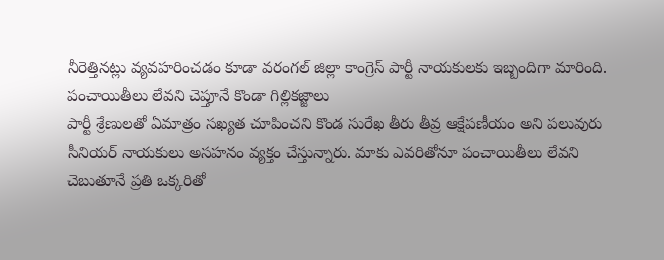నీరెత్తినట్లు వ్యవహరించడం కూడా వరంగల్ జిల్లా కాంగ్రెస్ పార్టీ నాయకులకు ఇబ్బందిగా మారింది.
పంచాయితీలు లేవని చెప్తూనే కొండా గిల్లికజ్జాలు
పార్టీ శ్రేణులతో ఏమాత్రం సఖ్యత చూపించని కొండ సురేఖ తీరు తీవ్ర ఆక్షేపణీయం అని పలువురు సీనియర్ నాయకులు అసహనం వ్యక్తం చేస్తున్నారు. మాకు ఎవరితోనూ పంచాయితీలు లేవని చెబుతూనే ప్రతి ఒక్కరితో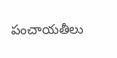పంచాయతీలు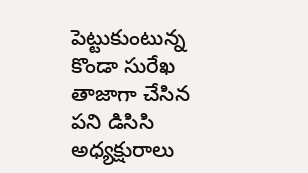పెట్టుకుంటున్న కొండా సురేఖ తాజాగా చేసిన పని డిసిసి అధ్యక్షురాలు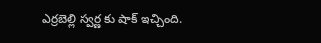ఎర్రబెల్లి స్వర్ణ కు షాక్ ఇచ్చింది.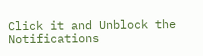Click it and Unblock the Notifications